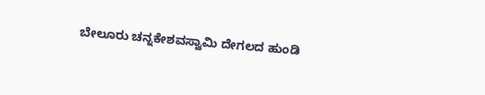ಬೇಲೂರು ಚನ್ನಕೇಶವಸ್ವಾಮಿ ದೇಗಲದ ಹುಂಡಿ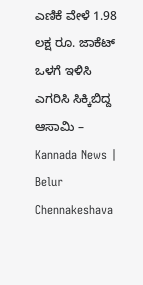ಎಣಿಕೆ ವೇಳೆ 1.98 ಲಕ್ಷ ರೂ. ಜಾಕೆಟ್ ಒಳಗೆ ಇಳಿಸಿ ಎಗರಿಸಿ ಸಿಕ್ಕಿಬಿದ್ದ ಆಸಾಮಿ – Kannada News | Belur Chennakeshava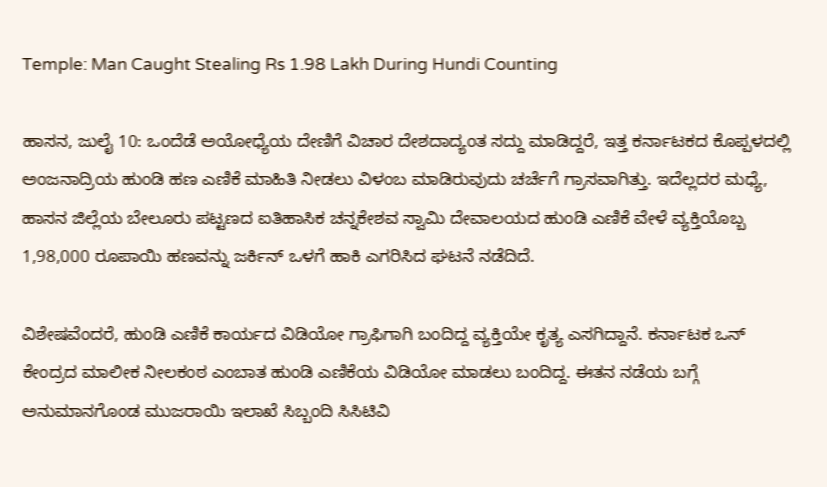Temple: Man Caught Stealing Rs 1.98 Lakh During Hundi Counting

ಹಾಸನ, ಜುಲೈ 10: ಒಂದೆಡೆ ಅಯೋಧ್ಯೆಯ ದೇಣಿಗೆ ವಿಚಾರ ದೇಶದಾದ್ಯಂತ ಸದ್ದು ಮಾಡಿದ್ದರೆ, ಇತ್ತ ಕರ್ನಾಟಕದ ಕೊಪ್ಪಳದಲ್ಲಿ ಅಂಜನಾದ್ರಿಯ ಹುಂಡಿ ಹಣ ಎಣಿಕೆ ಮಾಹಿತಿ ನೀಡಲು ವಿಳಂಬ ಮಾಡಿರುವುದು ಚರ್ಚೆಗೆ ಗ್ರಾಸವಾಗಿತ್ತು. ಇದೆಲ್ಲದರ ಮಧ್ಯೆ, ಹಾಸನ ಜಿಲ್ಲೆಯ ಬೇಲೂರು ಪಟ್ಟಣದ ಐತಿಹಾಸಿಕ ಚನ್ನಕೇಶವ ಸ್ವಾಮಿ ದೇವಾಲಯದ ಹುಂಡಿ ಎಣಿಕೆ ವೇಳೆ ವ್ಯಕ್ತಿಯೊಬ್ಬ 1,98,000 ರೂಪಾಯಿ ಹಣವನ್ನು ಜರ್ಕಿನ್ ಒಳಗೆ ಹಾಕಿ ಎಗರಿಸಿದ ಘಟನೆ ನಡೆದಿದೆ.

ವಿಶೇಷವೆಂದರೆ, ಹುಂಡಿ ಎಣಿಕೆ ಕಾರ್ಯದ ವಿಡಿಯೋ ಗ್ರಾಫಿಗಾಗಿ ಬಂದಿದ್ದ ವ್ಯಕ್ತಿಯೇ ಕೃತ್ಯ ಎಸಗಿದ್ದಾನೆ. ಕರ್ನಾಟಕ ಒನ್ ಕೇಂದ್ರದ ಮಾಲೀಕ ನೀಲಕಂಠ ಎಂಬಾತ ಹುಂಡಿ ಎಣಿಕೆಯ ವಿಡಿಯೋ ಮಾಡಲು ಬಂದಿದ್ದ. ಈತನ ನಡೆಯ ಬಗ್ಗೆ ಅನುಮಾನಗೊಂಡ ಮುಜರಾಯಿ ಇಲಾಖೆ ಸಿಬ್ಬಂದಿ ಸಿಸಿಟಿವಿ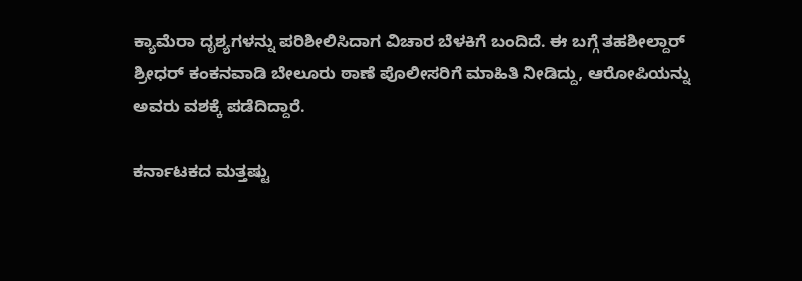ಕ್ಯಾಮೆರಾ ದೃಶ್ಯಗಳನ್ನು ಪರಿಶೀಲಿಸಿದಾಗ ವಿಚಾರ ಬೆಳಕಿಗೆ ಬಂದಿದೆ. ಈ ಬಗ್ಗೆ ತಹಶೀಲ್ದಾರ್ ಶ್ರೀಧರ್ ಕಂಕನವಾಡಿ ಬೇಲೂರು ಠಾಣೆ ಪೊಲೀಸರಿಗೆ ಮಾಹಿತಿ ನೀಡಿದ್ದು, ಆರೋಪಿಯನ್ನು ಅವರು ವಶಕ್ಕೆ ಪಡೆದಿದ್ದಾರೆ.

ಕರ್ನಾಟಕದ ಮತ್ತಷ್ಟು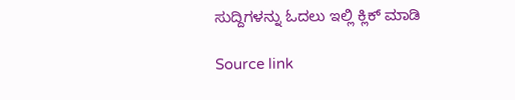ಸುದ್ದಿಗಳನ್ನು ಓದಲು ಇಲ್ಲಿ ಕ್ಲಿಕ್ ಮಾಡಿ

Source link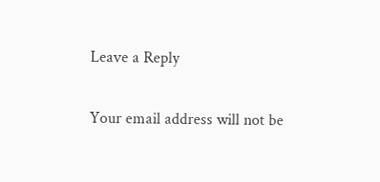Leave a Reply

Your email address will not be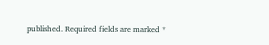published. Required fields are marked *